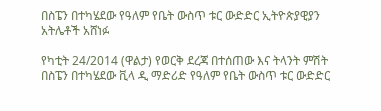በስፔን በተካሄደው የዓለም የቤት ውስጥ ቱር ውድድር ኢትዮጵያዊያን አትሌቶች አሸነፉ

የካቲት 24/2014 (ዋልታ) የወርቅ ደረጃ በተሰጠው እና ትላንት ምሽት በስፔን በተካሄደው ቪላ ዲ ማድሪድ የዓለም የቤት ውስጥ ቱር ውድድር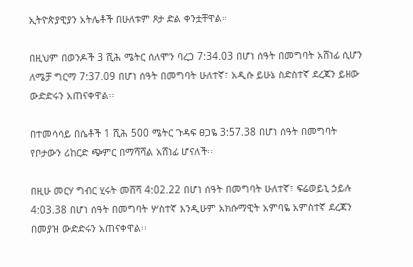ኢትዮጵያዊያን አትሌቶች በሁለቱም ጾታ ድል ቀንቷቸዋል።

በዚህም በወንዶች 3 ሺሕ ሜትር ሰለሞን ባረጋ 7:34.03 በሆነ ሰዓት በመግባት አሸነፊ ሲሆን ለሜቻ ግርማ 7:37.09 በሆነ ሰዓት በመግባት ሁለተኛ፣ አዲሱ ይሁኔ ስድስተኛ ደረጃን ይዘው ውድድሩን አጠናቀዋል፡፡

በተመሳሳይ በሴቶች 1 ሺሕ 500 ሜትር ጉዳፍ ፀጋዬ 3:57.38 በሆነ ሰዓት በመግባት የቦታውን ሪከርድ ጭምር በማሻሻል አሸነፊ ሆናለች፡፡

በዚሁ መርሃ ግብር ሂሩት መሸሻ 4:02.22 በሆነ ሰዓት በመግባት ሁለተኛ፣ ፍሬወይኒ ኃይሉ 4:03.38 በሆነ ሰዓት በመግባት ሦስተኛ እንዲሁም አክሱማዊት አምባዬ አምስተኛ ደረጃን በመያዝ ውድድሩን አጠናቀዋል፡፡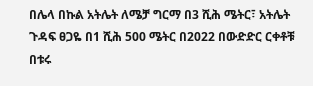በሌላ በኩል አትሌት ለሜቻ ግርማ በ3 ሺሕ ሜትር፣ አትሌት ጉዳፍ ፀጋዬ በ1 ሺሕ 500 ሜትር በ2022 በውድድር ርቀቶቹ በቱሩ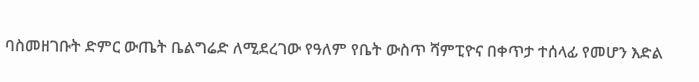ባስመዘገቡት ድምር ውጤት ቤልግሬድ ለሚደረገው የዓለም የቤት ውስጥ ሻምፒዮና በቀጥታ ተሰላፊ የመሆን እድል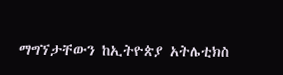ማግኘታቸውን ከኢትዮጵያ አትሌቲክስ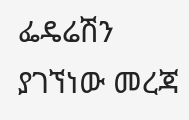ፌዴሬሽን ያገኘነው መረጃ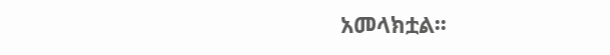አመላክቷል፡፡